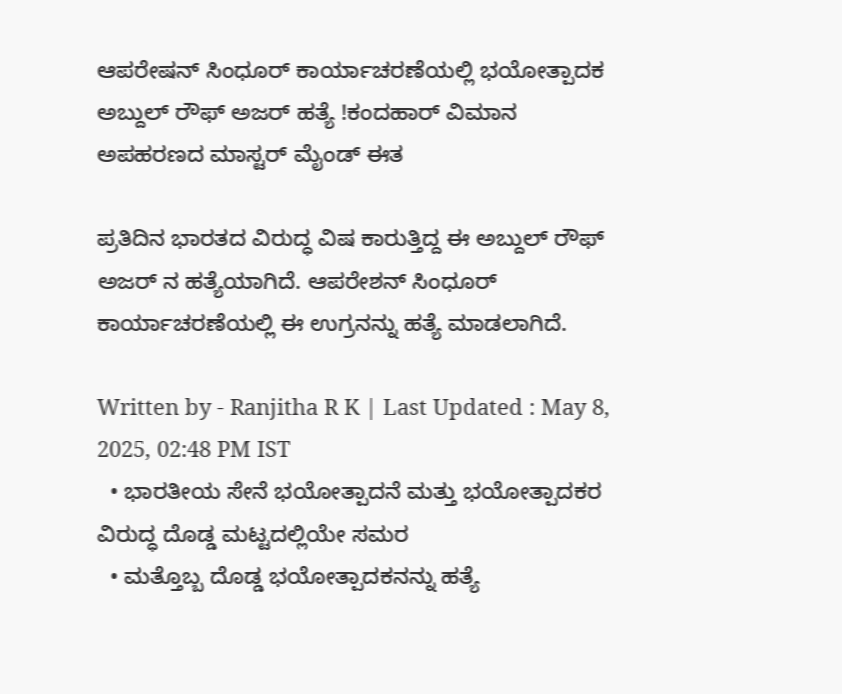ಆಪರೇಷನ್ ಸಿಂಧೂರ್‌ ಕಾರ್ಯಾಚರಣೆಯಲ್ಲಿ ಭಯೋತ್ಪಾದಕ ಅಬ್ದುಲ್ ರೌಫ್ ಅಜರ್ ಹತ್ಯೆ !ಕಂದಹಾರ್ ವಿಮಾನ ಅಪಹರಣದ ಮಾಸ್ಟರ್ ಮೈಂಡ್ ಈತ

ಪ್ರತಿದಿನ ಭಾರತದ ವಿರುದ್ಧ ವಿಷ ಕಾರುತ್ತಿದ್ದ ಈ ಅಬ್ದುಲ್ ರೌಫ್ ಅಜರ್ ನ ಹತ್ಯೆಯಾಗಿದೆ. ಆಪರೇಶನ್ ಸಿಂಧೂರ್ ಕಾರ್ಯಾಚರಣೆಯಲ್ಲಿ ಈ ಉಗ್ರನನ್ನು ಹತ್ಯೆ ಮಾಡಲಾಗಿದೆ.

Written by - Ranjitha R K | Last Updated : May 8, 2025, 02:48 PM IST
  • ಭಾರತೀಯ ಸೇನೆ ಭಯೋತ್ಪಾದನೆ ಮತ್ತು ಭಯೋತ್ಪಾದಕರ ವಿರುದ್ಧ ದೊಡ್ಡ ಮಟ್ಟದಲ್ಲಿಯೇ ಸಮರ
  • ಮತ್ತೊಬ್ಬ ದೊಡ್ಡ ಭಯೋತ್ಪಾದಕನನ್ನು ಹತ್ಯೆ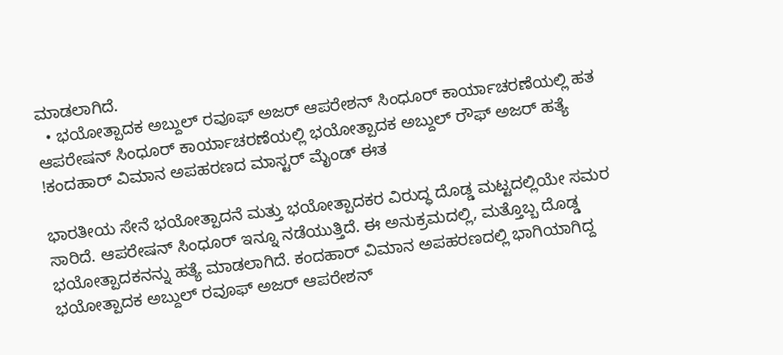ಮಾಡಲಾಗಿದೆ.
  • ಭಯೋತ್ಪಾದಕ ಅಬ್ದುಲ್ ರವೂಫ್ ಅಜರ್ ಆಪರೇಶನ್ ಸಿಂಧೂರ್ ಕಾರ್ಯಾಚರಣೆಯಲ್ಲಿ ಹತ
ಆಪರೇಷನ್ ಸಿಂಧೂರ್‌ ಕಾರ್ಯಾಚರಣೆಯಲ್ಲಿ ಭಯೋತ್ಪಾದಕ ಅಬ್ದುಲ್ ರೌಫ್ ಅಜರ್ ಹತ್ಯೆ !ಕಂದಹಾರ್ ವಿಮಾನ ಅಪಹರಣದ ಮಾಸ್ಟರ್ ಮೈಂಡ್ ಈತ

ಭಾರತೀಯ ಸೇನೆ ಭಯೋತ್ಪಾದನೆ ಮತ್ತು ಭಯೋತ್ಪಾದಕರ ವಿರುದ್ಧ ದೊಡ್ಡ ಮಟ್ಟದಲ್ಲಿಯೇ ಸಮರ ಸಾರಿದೆ. ಆಪರೇಷನ್ ಸಿಂಧೂರ್ ಇನ್ನೂ ನಡೆಯುತ್ತಿದೆ. ಈ ಅನುಕ್ರಮದಲ್ಲಿ, ಮತ್ತೊಬ್ಬ ದೊಡ್ಡ ಭಯೋತ್ಪಾದಕನನ್ನು ಹತ್ಯೆ ಮಾಡಲಾಗಿದೆ. ಕಂದಹಾರ್ ವಿಮಾನ ಅಪಹರಣದಲ್ಲಿ ಭಾಗಿಯಾಗಿದ್ದ ಭಯೋತ್ಪಾದಕ ಅಬ್ದುಲ್ ರವೂಫ್ ಅಜರ್ ಆಪರೇಶನ್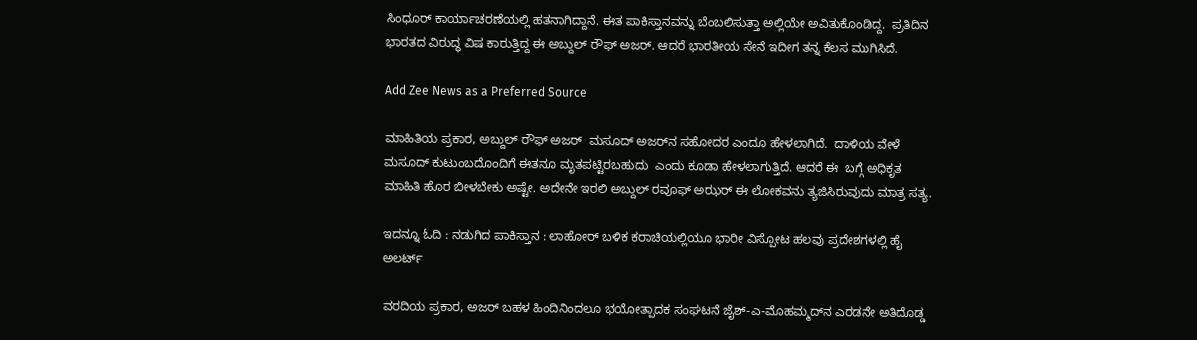ಸಿಂಧೂರ್ ಕಾರ್ಯಾಚರಣೆಯಲ್ಲಿ ಹತನಾಗಿದ್ದಾನೆ. ಈತ ಪಾಕಿಸ್ತಾನವನ್ನು ಬೆಂಬಲಿಸುತ್ತಾ ಅಲ್ಲಿಯೇ ಅವಿತುಕೊಂಡಿದ್ದ.  ಪ್ರತಿದಿನ ಭಾರತದ ವಿರುದ್ಧ ವಿಷ ಕಾರುತ್ತಿದ್ದ ಈ ಅಬ್ದುಲ್ ರೌಫ್ ಅಜರ್. ಆದರೆ ಭಾರತೀಯ ಸೇನೆ ಇದೀಗ ತನ್ನ ಕೆಲಸ ಮುಗಿಸಿದೆ.

Add Zee News as a Preferred Source

ಮಾಹಿತಿಯ ಪ್ರಕಾರ, ಅಬ್ದುಲ್ ರೌಫ್ ಅಜರ್  ಮಸೂದ್ ಅಜರ್‌ನ ಸಹೋದರ ಎಂದೂ ಹೇಳಲಾಗಿದೆ.  ದಾಳಿಯ ವೇಳೆ ಮಸೂದ್ ಕುಟುಂಬದೊಂದಿಗೆ ಈತನೂ ಮೃತಪಟ್ಟಿರಬಹುದು  ಎಂದು ಕೂಡಾ ಹೇಳಲಾಗುತ್ತಿದೆ. ಆದರೆ ಈ  ಬಗ್ಗೆ ಅಧಿಕೃತ ಮಾಹಿತಿ ಹೊರ ಬೀಳಬೇಕು ಅಷ್ಟೇ. ಅದೇನೇ ಇರಲಿ ಅಬ್ದುಲ್ ರವೂಫ್ ಅಝರ್ ಈ ಲೋಕವನು ತ್ಯಜಿಸಿರುವುದು ಮಾತ್ರ ಸತ್ಯ.

ಇದನ್ನೂ ಓದಿ : ನಡುಗಿದ ಪಾಕಿಸ್ತಾನ : ಲಾಹೋರ್ ಬಳಿಕ ಕರಾಚಿಯಲ್ಲಿಯೂ ಭಾರೀ ವಿಸ್ಪೋಟ ಹಲವು ಪ್ರದೇಶಗಳಲ್ಲಿ ಹೈ ಅಲರ್ಟ್

ವರದಿಯ ಪ್ರಕಾರ, ಅಜರ್ ಬಹಳ ಹಿಂದಿನಿಂದಲೂ ಭಯೋತ್ಪಾದಕ ಸಂಘಟನೆ ಜೈಶ್-ಎ-ಮೊಹಮ್ಮದ್‌ನ ಎರಡನೇ ಅತಿದೊಡ್ಡ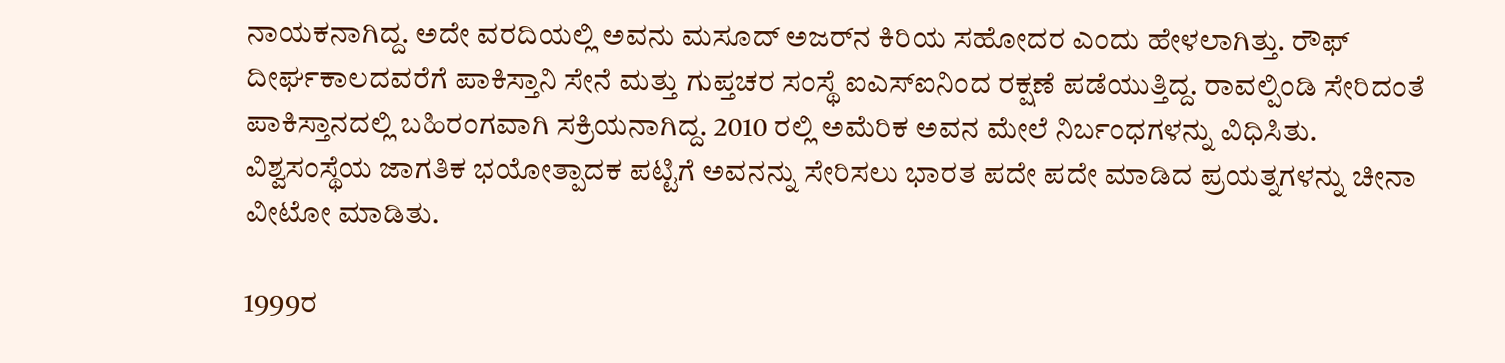ನಾಯಕನಾಗಿದ್ದ. ಅದೇ ವರದಿಯಲ್ಲಿ ಅವನು ಮಸೂದ್ ಅಜರ್‌ನ ಕಿರಿಯ ಸಹೋದರ ಎಂದು ಹೇಳಲಾಗಿತ್ತು. ರೌಫ್ ದೀರ್ಘಕಾಲದವರೆಗೆ ಪಾಕಿಸ್ತಾನಿ ಸೇನೆ ಮತ್ತು ಗುಪ್ತಚರ ಸಂಸ್ಥೆ ಐಎಸ್‌ಐನಿಂದ ರಕ್ಷಣೆ ಪಡೆಯುತ್ತಿದ್ದ. ರಾವಲ್ಪಿಂಡಿ ಸೇರಿದಂತೆ ಪಾಕಿಸ್ತಾನದಲ್ಲಿ ಬಹಿರಂಗವಾಗಿ ಸಕ್ರಿಯನಾಗಿದ್ದ. 2010 ರಲ್ಲಿ ಅಮೆರಿಕ ಅವನ ಮೇಲೆ ನಿರ್ಬಂಧಗಳನ್ನು ವಿಧಿಸಿತು. ವಿಶ್ವಸಂಸ್ಥೆಯ ಜಾಗತಿಕ ಭಯೋತ್ಪಾದಕ ಪಟ್ಟಿಗೆ ಅವನನ್ನು ಸೇರಿಸಲು ಭಾರತ ಪದೇ ಪದೇ ಮಾಡಿದ ಪ್ರಯತ್ನಗಳನ್ನು ಚೀನಾ ವೀಟೋ ಮಾಡಿತು.

1999ರ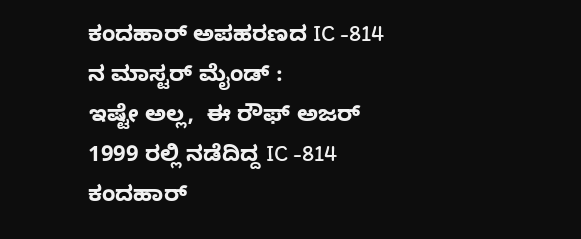ಕಂದಹಾರ್ ಅಪಹರಣದ IC -814 ನ ಮಾಸ್ಟರ್ ಮೈಂಡ್ :
ಇಷ್ಟೇ ಅಲ್ಲ,  ಈ ರೌಫ್ ಅಜರ್ 1999 ರಲ್ಲಿ ನಡೆದಿದ್ದ IC -814 ಕಂದಹಾರ್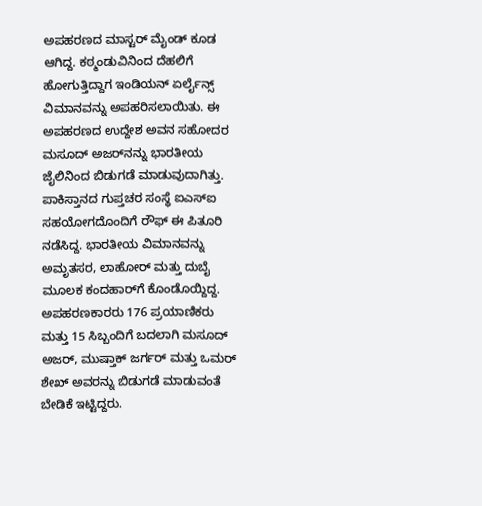ಅಪಹರಣದ ಮಾಸ್ಟರ್ ಮೈಂಡ್ ಕೂಡ  ಆಗಿದ್ದ. ಕಠ್ಮಂಡುವಿನಿಂದ ದೆಹಲಿಗೆ ಹೋಗುತ್ತಿದ್ದಾಗ ಇಂಡಿಯನ್ ಏರ್ಲೈನ್ಸ್ ವಿಮಾನವನ್ನು ಅಪಹರಿಸಲಾಯಿತು. ಈ ಅಪಹರಣದ ಉದ್ದೇಶ ಅವನ ಸಹೋದರ ಮಸೂದ್ ಅಜರ್‌ನನ್ನು ಭಾರತೀಯ ಜೈಲಿನಿಂದ ಬಿಡುಗಡೆ ಮಾಡುವುದಾಗಿತ್ತು. ಪಾಕಿಸ್ತಾನದ ಗುಪ್ತಚರ ಸಂಸ್ಥೆ ಐಎಸ್‌ಐ ಸಹಯೋಗದೊಂದಿಗೆ ರೌಫ್ ಈ ಪಿತೂರಿ ನಡೆಸಿದ್ದ. ಭಾರತೀಯ ವಿಮಾನವನ್ನು ಅಮೃತಸರ, ಲಾಹೋರ್ ಮತ್ತು ದುಬೈ ಮೂಲಕ ಕಂದಹಾರ್‌ಗೆ ಕೊಂಡೊಯ್ದಿದ್ದ.   ಅಪಹರಣಕಾರರು 176 ಪ್ರಯಾಣಿಕರು ಮತ್ತು 15 ಸಿಬ್ಬಂದಿಗೆ ಬದಲಾಗಿ ಮಸೂದ್ ಅಜರ್, ಮುಷ್ತಾಕ್ ಜರ್ಗರ್ ಮತ್ತು ಒಮರ್ ಶೇಖ್ ಅವರನ್ನು ಬಿಡುಗಡೆ ಮಾಡುವಂತೆ ಬೇಡಿಕೆ ಇಟ್ಟಿದ್ದರು.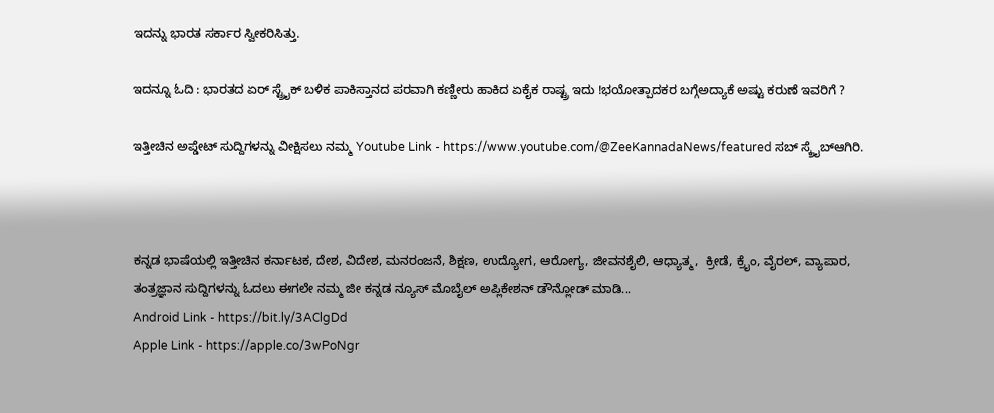ಇದನ್ನು ಭಾರತ ಸರ್ಕಾರ ಸ್ವೀಕರಿಸಿತ್ತು.

ಇದನ್ನೂ ಓದಿ : ಭಾರತದ ಏರ್ ಸ್ಟ್ರೈಕ್ ಬಳಿಕ ಪಾಕಿಸ್ತಾನದ ಪರವಾಗಿ ಕಣ್ಣೀರು ಹಾಕಿದ ಏಕೈಕ ರಾಷ್ಟ್ರ ಇದು !ಭಯೋತ್ಪಾದಕರ ಬಗ್ಗೆಅದ್ಯಾಕೆ ಅಷ್ಟು ಕರುಣೆ ಇವರಿಗೆ ?

ಇತ್ತೀಚಿನ ಅಪ್ಡೇಟ್ ಸುದ್ದಿಗಳನ್ನು ವೀಕ್ಷಿಸಲು ನಮ್ಮ Youtube Link - https://www.youtube.com/@ZeeKannadaNews/featured ಸಬ್ ಸ್ಕ್ರೈಬ್ಆಗಿರಿ.



ಕನ್ನಡ ಭಾಷೆಯಲ್ಲಿ ಇತ್ತೀಚಿನ ಕರ್ನಾಟಕ, ದೇಶ, ವಿದೇಶ, ಮನರಂಜನೆ, ಶಿಕ್ಷಣ, ಉದ್ಯೋಗ, ಆರೋಗ್ಯ, ಜೀವನಶೈಲಿ, ಆಧ್ಯಾತ್ಮ,  ಕ್ರೀಡೆ, ಕ್ರೈಂ, ವೈರಲ್, ವ್ಯಾಪಾರ, ತಂತ್ರಜ್ಞಾನ ಸುದ್ದಿಗಳನ್ನು ಓದಲು ಈಗಲೇ ನಮ್ಮ ಜೀ ಕನ್ನಡ ನ್ಯೂಸ್ ಮೊಬೈಲ್ ಅಪ್ಲಿಕೇಶನ್ ಡೌನ್ಲೋಡ್ ಮಾಡಿ...
Android Link - https://bit.ly/3AClgDd
Apple Link - https://apple.co/3wPoNgr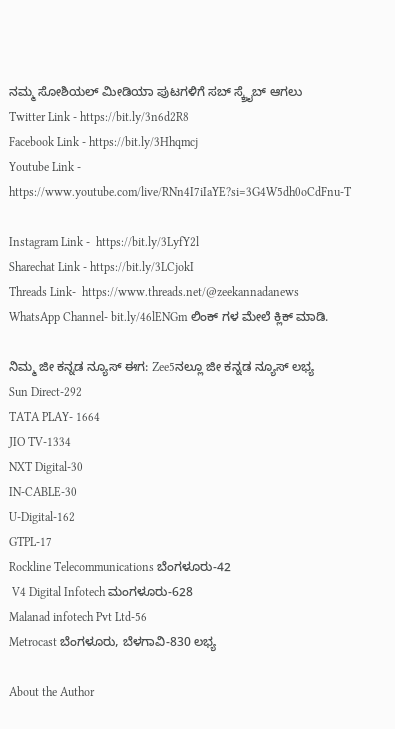ನಮ್ಮ ಸೋಶಿಯಲ್ ಮೀಡಿಯಾ ಪುಟಗಳಿಗೆ ಸಬ್ ಸ್ಕ್ರೈಬ್ ಆಗಲು
Twitter Link - https://bit.ly/3n6d2R8
Facebook Link - https://bit.ly/3Hhqmcj
Youtube Link - https://www.youtube.com/live/RNn4I7iIaYE?si=3G4W5dh0oCdFnu-T

Instagram Link -  https://bit.ly/3LyfY2l
Sharechat Link - https://bit.ly/3LCjokI
Threads Link-  https://www.threads.net/@zeekannadanews
WhatsApp Channel- bit.ly/46lENGm ಲಿಂಕ್ ಗಳ ಮೇಲೆ ಕ್ಲಿಕ್ ಮಾಡಿ.

ನಿಮ್ಮ ಜೀ ಕನ್ನಡ ನ್ಯೂಸ್‌ ಈಗ: Zee5ನಲ್ಲೂ ಜೀ ಕನ್ನಡ ನ್ಯೂಸ್‌ ಲಭ್ಯ
Sun Direct-292
TATA PLAY- 1664
JIO TV-1334
NXT Digital-30
IN-CABLE-30
U-Digital-162
GTPL-17
Rockline Telecommunications ಬೆಂಗಳೂರು-42
 V4 Digital Infotech ಮಂಗಳೂರು-628
Malanad infotech Pvt Ltd-56
Metrocast ಬೆಂಗಳೂರು, ಬೆಳಗಾವಿ-830 ಲಭ್ಯ

About the Author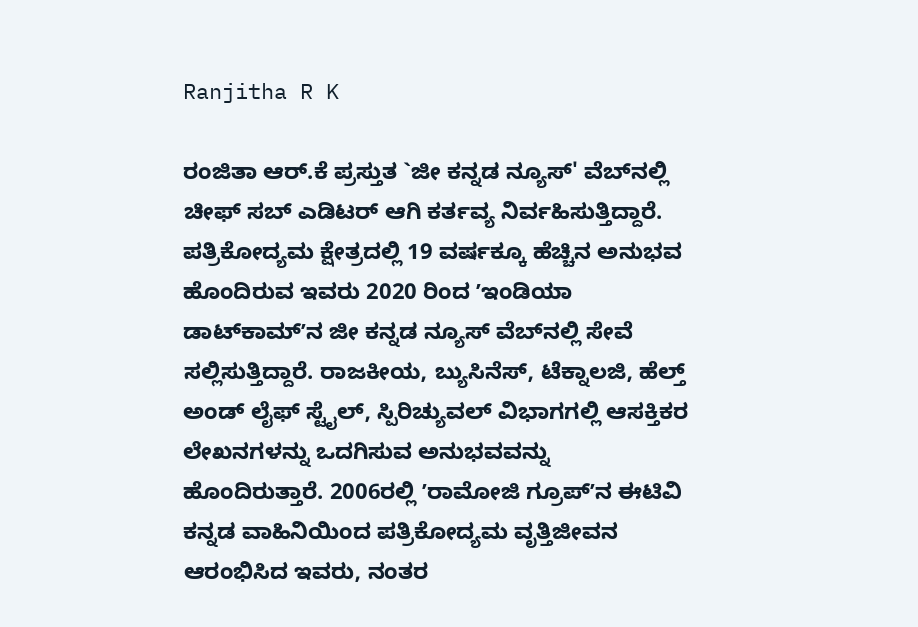Ranjitha R K

ರಂಜಿತಾ ಆರ್.ಕೆ ಪ್ರಸ್ತುತ `ಜೀ ಕನ್ನಡ ನ್ಯೂಸ್‌' ವೆಬ್‌ನಲ್ಲಿ ಚೀಫ್ ಸಬ್ ಎಡಿಟರ್ ಆಗಿ ಕರ್ತವ್ಯ ನಿರ್ವಹಿಸುತ್ತಿದ್ದಾರೆ. ಪತ್ರಿಕೋದ್ಯಮ ಕ್ಷೇತ್ರದಲ್ಲಿ 19 ವರ್ಷಕ್ಕೂ ಹೆಚ್ಚಿನ ಅನುಭವ ಹೊಂದಿರುವ ಇವರು 2020 ರಿಂದ ʼಇಂಡಿಯಾ ಡಾಟ್‌ಕಾಮ್‌ʼನ ಜೀ ಕನ್ನಡ ನ್ಯೂಸ್‌ ವೆಬ್‌ನಲ್ಲಿ ಸೇವೆ ಸಲ್ಲಿಸುತ್ತಿದ್ದಾರೆ. ರಾಜಕೀಯ, ಬ್ಯುಸಿನೆಸ್, ಟೆಕ್ನಾಲಜಿ, ಹೆಲ್ತ್ ಅಂಡ್ ಲೈಫ್ ಸ್ಟೈಲ್, ಸ್ಪಿರಿಚ್ಯುವಲ್ ವಿಭಾಗಗಲ್ಲಿ ಆಸಕ್ತಿಕರ ಲೇಖನಗಳನ್ನು ಒದಗಿಸುವ ಅನುಭವವನ್ನು ಹೊಂದಿರುತ್ತಾರೆ. 2006ರಲ್ಲಿ ʼರಾಮೋಜಿ ಗ್ರೂಪ್‌ʼನ ಈಟಿವಿ  ಕನ್ನಡ ವಾಹಿನಿಯಿಂದ ಪತ್ರಿಕೋದ್ಯಮ ವೃತ್ತಿಜೀವನ ಆರಂಭಿಸಿದ ಇವರು, ನಂತರ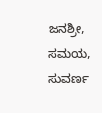ಜನಶ್ರೀ, ಸಮಯ, ಸುವರ್ಣ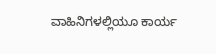ವಾಹಿನಿಗಳಲ್ಲಿಯೂ ಕಾರ್ಯ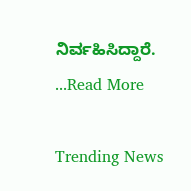ನಿರ್ವಹಿಸಿದ್ದಾರೆ. ...Read More

Trending News